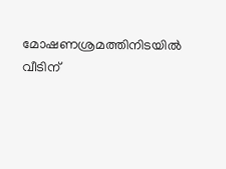മോഷണശ്രമത്തിനിടയിൽ വീടിന്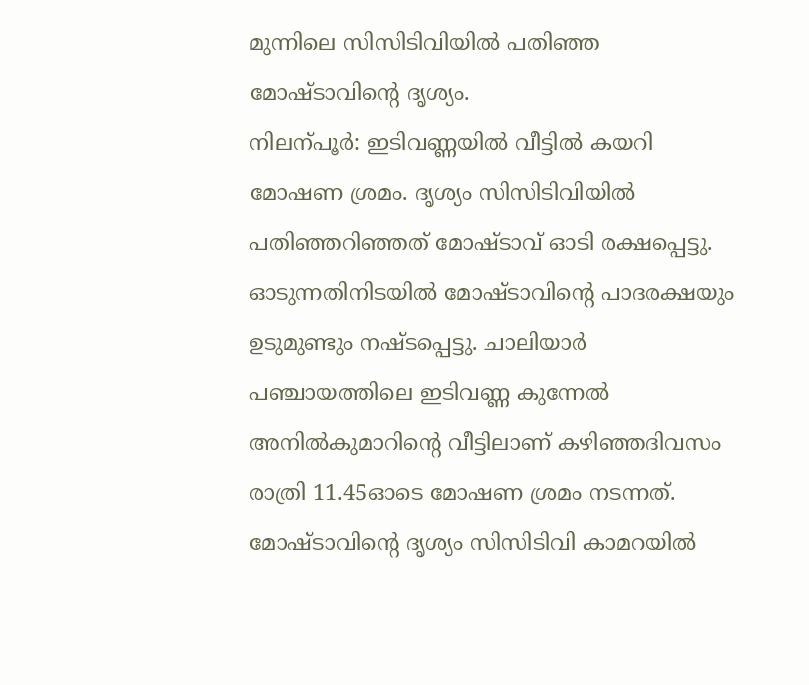മുന്നിലെ സിസിടിവിയിൽ പതിഞ്ഞ മോഷ്ടാവിന്റെ ദൃശ്യം.
നിലന്പൂർ: ഇടിവണ്ണയിൽ വീട്ടിൽ കയറി മോഷണ ശ്രമം. ദൃശ്യം സിസിടിവിയിൽ പതിഞ്ഞറിഞ്ഞത് മോഷ്ടാവ് ഓടി രക്ഷപ്പെട്ടു. ഓടുന്നതിനിടയിൽ മോഷ്ടാവിന്റെ പാദരക്ഷയും ഉടുമുണ്ടും നഷ്ടപ്പെട്ടു. ചാലിയാർ പഞ്ചായത്തിലെ ഇടിവണ്ണ കുന്നേൽ അനിൽകുമാറിന്റെ വീട്ടിലാണ് കഴിഞ്ഞദിവസം രാത്രി 11.45ഓടെ മോഷണ ശ്രമം നടന്നത്.
മോഷ്ടാവിന്റെ ദൃശ്യം സിസിടിവി കാമറയിൽ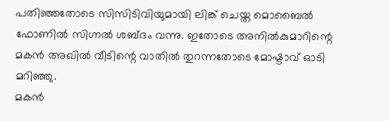പതിഞ്ഞതോടെ സിസിടിവിയുമായി ലിങ്ക് ചെയ്ത മൊബൈൽ ഫോണിൽ സിഗ്നൽ ശബ്ദം വന്നു. ഇതോടെ അനിൽകുമാറിന്റെ മകൻ അഖിൽ വീടിന്റെ വാതിൽ തുറന്നതോടെ മോഷ്ടാവ് ഓടി മറിഞ്ഞു.
മകൻ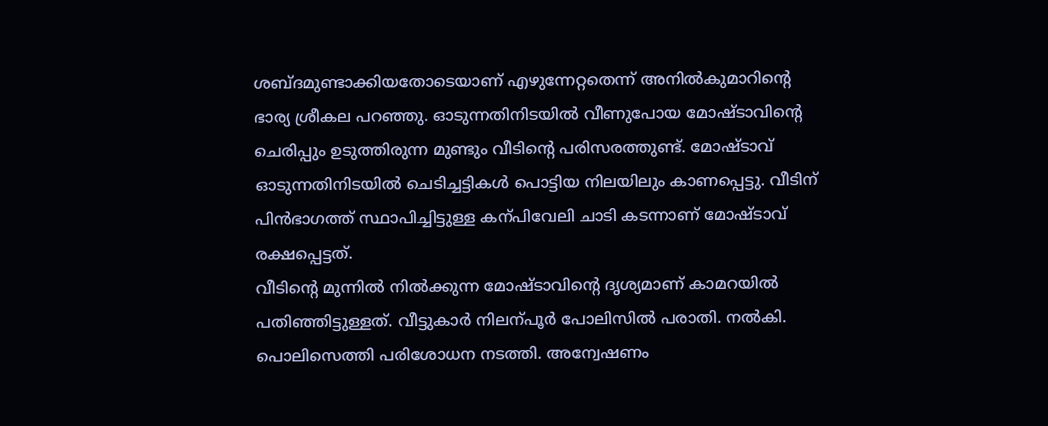ശബ്ദമുണ്ടാക്കിയതോടെയാണ് എഴുന്നേറ്റതെന്ന് അനിൽകുമാറിന്റെ ഭാര്യ ശ്രീകല പറഞ്ഞു. ഓടുന്നതിനിടയിൽ വീണുപോയ മോഷ്ടാവിന്റെ ചെരിപ്പും ഉടുത്തിരുന്ന മുണ്ടും വീടിന്റെ പരിസരത്തുണ്ട്. മോഷ്ടാവ് ഓടുന്നതിനിടയിൽ ചെടിച്ചട്ടികൾ പൊട്ടിയ നിലയിലും കാണപ്പെട്ടു. വീടിന് പിൻഭാഗത്ത് സ്ഥാപിച്ചിട്ടുള്ള കന്പിവേലി ചാടി കടന്നാണ് മോഷ്ടാവ് രക്ഷപ്പെട്ടത്.
വീടിന്റെ മുന്നിൽ നിൽക്കുന്ന മോഷ്ടാവിന്റെ ദൃശ്യമാണ് കാമറയിൽ പതിഞ്ഞിട്ടുള്ളത്. വീട്ടുകാർ നിലന്പൂർ പോലിസിൽ പരാതി. നൽകി. പൊലിസെത്തി പരിശോധന നടത്തി. അന്വേഷണം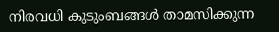നിരവധി കുടുംബങ്ങൾ താമസിക്കുന്ന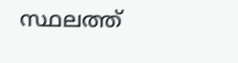സ്ഥലത്ത്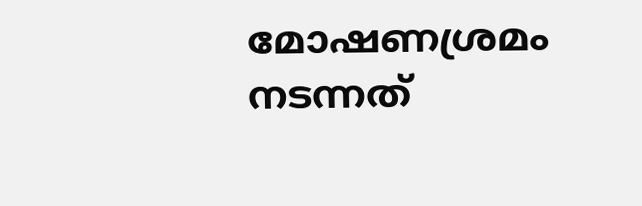മോഷണശ്രമം നടന്നത്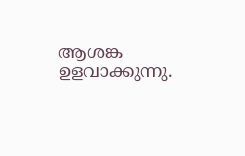ആശങ്ക ഉളവാക്കുന്നു.